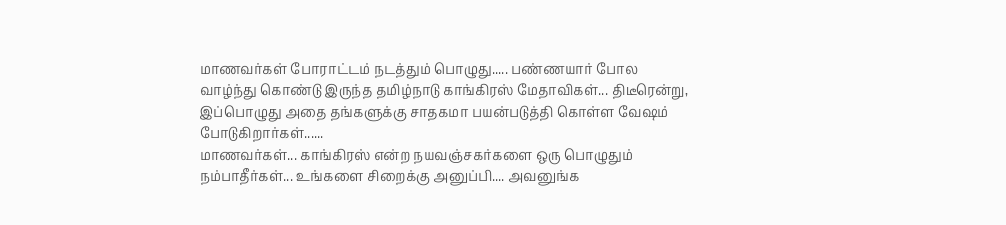மாணவர்கள் போராட்டம் நடத்தும் பொழுது..... பண்ணயார் போல வாழ்ந்து கொண்டு இருந்த தமிழ்நாடு காங்கிரஸ் மேதாவிகள்... திடீரென்று, இப்பொழுது அதை தங்களுக்கு சாதகமா பயன்படுத்தி கொள்ள வேஷம் போடுகிறார்கள்......
மாணவர்கள்... காங்கிரஸ் என்ற நயவஞ்சகர்களை ஒரு பொழுதும் நம்பாதீர்கள்... உங்களை சிறைக்கு அனுப்பி.... அவனுங்க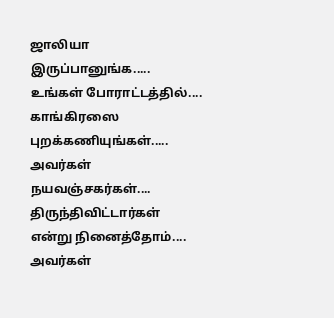ஜாலியா இருப்பானுங்க.....
உங்கள் போராட்டத்தில்.... காங்கிரஸை புறக்கணியுங்கள்..... அவர்கள் நயவஞ்சகர்கள்.... திருந்திவிட்டார்கள் என்று நினைத்தோம்.... அவர்கள்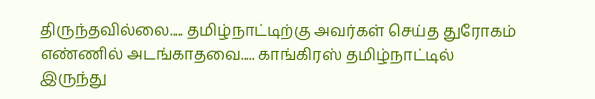திருந்தவில்லை..... தமிழ்நாட்டிற்கு அவர்கள் செய்த துரோகம் எண்ணில் அடங்காதவை..... காங்கிரஸ் தமிழ்நாட்டில் இருந்து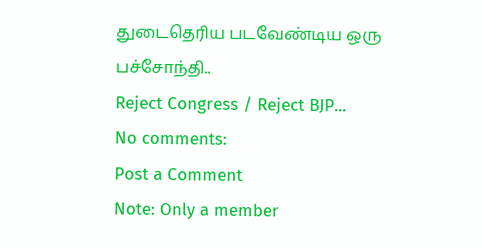துடைதெரிய படவேண்டிய ஒரு பச்சோந்தி..
Reject Congress / Reject BJP...
No comments:
Post a Comment
Note: Only a member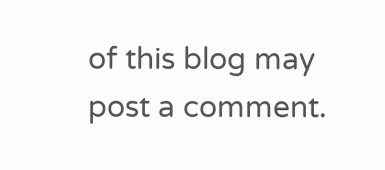of this blog may post a comment.